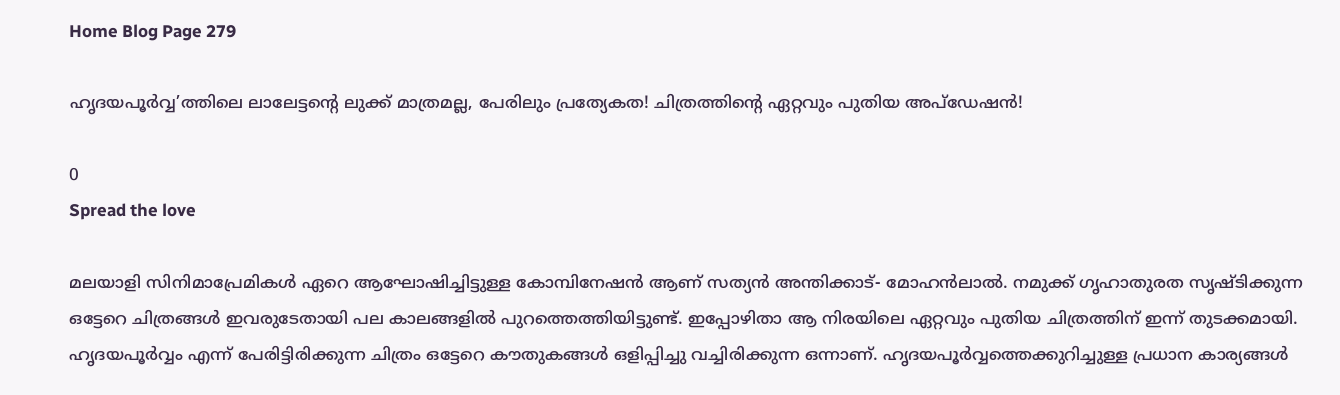Home Blog Page 279

ഹൃദയപൂര്‍വ്വ’ത്തിലെ ലാലേട്ടന്റെ ലുക്ക്‌ മാത്രമല്ല, പേരിലും പ്രത്യേകത! ചിത്രത്തിന്റെ ഏറ്റവും പുതിയ അപ്ഡേഷൻ!

0
Spread the love

മലയാളി സിനിമാപ്രേമികള്‍ ഏറെ ആഘോഷിച്ചിട്ടുള്ള കോമ്പിനേഷന്‍ ആണ് സത്യന്‍ അന്തിക്കാട്- മോഹന്‍ലാല്‍. നമുക്ക് ഗൃഹാതുരത സൃഷ്ടിക്കുന്ന ഒട്ടേറെ ചിത്രങ്ങള്‍ ഇവരുടേതായി പല കാലങ്ങളില്‍ പുറത്തെത്തിയിട്ടുണ്ട്. ഇപ്പോഴിതാ ആ നിരയിലെ ഏറ്റവും പുതിയ ചിത്രത്തിന് ഇന്ന് തുടക്കമായി. ഹൃദയപൂര്‍വ്വം എന്ന് പേരിട്ടിരിക്കുന്ന ചിത്രം ഒട്ടേറെ കൗതുകങ്ങള്‍ ഒളിപ്പിച്ചു വച്ചിരിക്കുന്ന ഒന്നാണ്. ഹൃദയപൂര്‍വ്വത്തെക്കുറിച്ചുള്ള പ്രധാന കാര്യങ്ങള്‍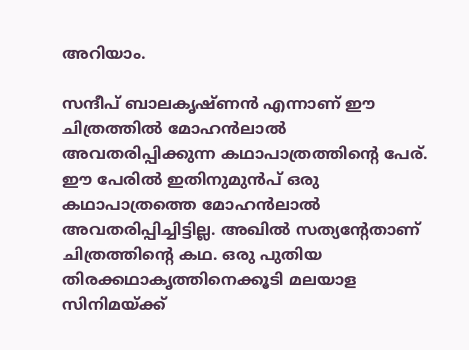അറിയാം.

സന്ദീപ് ബാലകൃഷ്ണൻ എന്നാണ് ഈ ചിത്രത്തിൽ മോഹൻലാൽ അവതരിപ്പിക്കുന്ന കഥാപാത്രത്തിൻ്റെ പേര്. ഈ പേരില്‍ ഇതിനുമുന്‍പ് ഒരു കഥാപാത്രത്തെ മോഹന്‍ലാല്‍ അവതരിപ്പിച്ചിട്ടില്ല. അഖില്‍ സത്യന്‍റേതാണ് ചിത്രത്തിന്‍റെ കഥ. ഒരു പുതിയ തിരക്കഥാകൃത്തിനെക്കൂടി മലയാള സിനിമയ്ക്ക്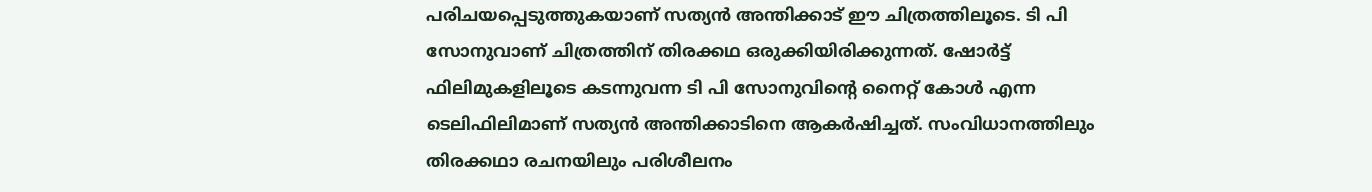പരിചയപ്പെടുത്തുകയാണ് സത്യന്‍ അന്തിക്കാട് ഈ ചിത്രത്തിലൂടെ. ടി പി സോനുവാണ് ചിത്രത്തിന് തിരക്കഥ ഒരുക്കിയിരിക്കുന്നത്. ഷോർട്ട് ഫിലിമുകളിലൂടെ കടന്നുവന്ന ടി പി സോനുവിൻ്റെ നൈറ്റ് കോൾ എന്ന ടെലിഫിലിമാണ് സത്യൻ അന്തിക്കാടിനെ ആകർഷിച്ചത്. സംവിധാനത്തിലും തിരക്കഥാ രചനയിലും പരിശീലനം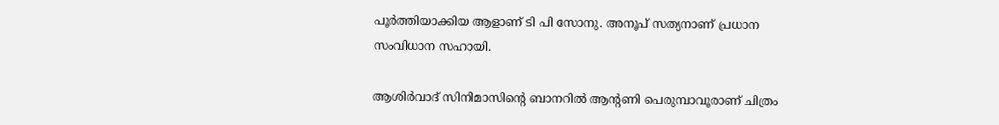പൂർത്തിയാക്കിയ ആളാണ് ടി പി സോനു. അനൂപ് സത്യനാണ് പ്രധാന സംവിധാന സഹായി.

ആശിർവാദ് സിനിമാസിൻ്റെ ബാനറിൽ ആൻ്റണി പെരുമ്പാവൂരാണ് ചിത്രം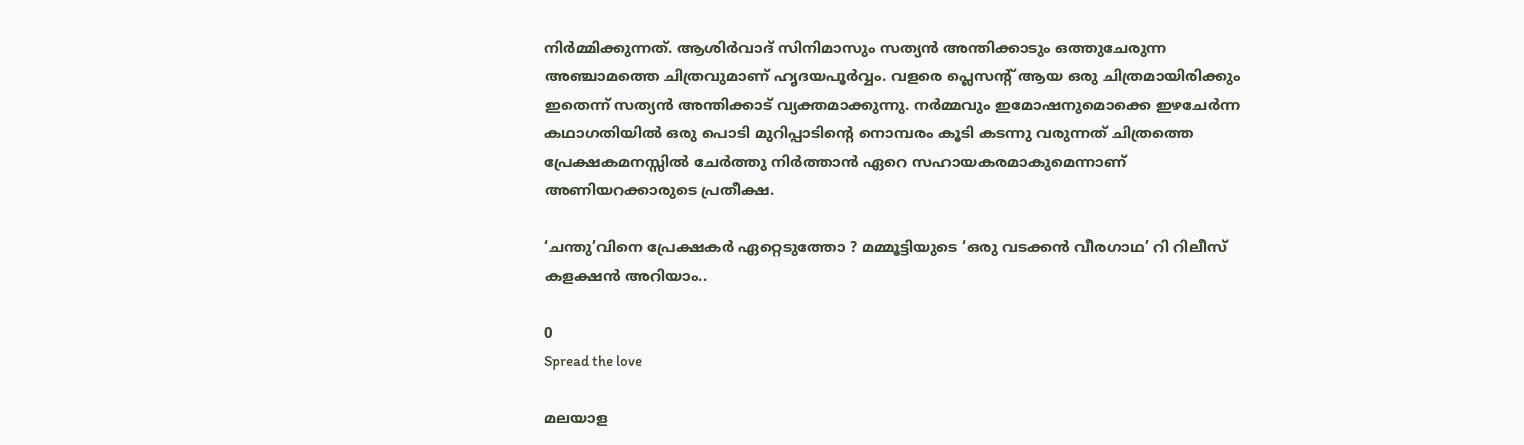നിർമ്മിക്കുന്നത്. ആശിർവാദ് സിനിമാസും സത്യൻ അന്തിക്കാടും ഒത്തുചേരുന്ന അഞ്ചാമത്തെ ചിത്രവുമാണ് ഹൃദയപൂര്‍വ്വം. വളരെ പ്ലെസന്‍റ് ആയ ഒരു ചിത്രമായിരിക്കും ഇതെന്ന് സത്യന്‍ അന്തിക്കാട് വ്യക്തമാക്കുന്നു. നർമ്മവും ഇമോഷനുമൊക്കെ ഇഴചേർന്ന കഥാഗതിയിൽ ഒരു പൊടി മുറിപ്പാടിൻ്റെ നൊമ്പരം കൂടി കടന്നു വരുന്നത് ചിത്രത്തെ പ്രേക്ഷകമനസ്സിൽ ചേർത്തു നിർത്താൻ ഏറെ സഹായകരമാകുമെന്നാണ് അണിയറക്കാരുടെ പ്രതീക്ഷ.

‘ചന്തു’വിനെ പ്രേക്ഷകർ ഏറ്റെടുത്തോ ? മമ്മൂട്ടിയുടെ ‘ഒരു വടക്കൻ വീരഗാഥ’ റി റിലീസ് കളക്ഷന്‍ അറിയാം..

0
Spread the love

മലയാള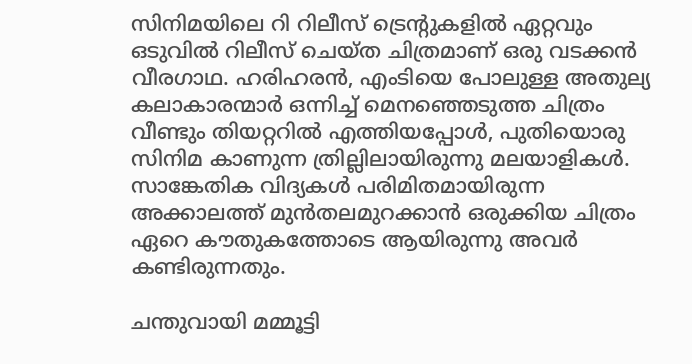സിനിമയിലെ റി റിലീസ് ട്രെന്റുകളിൽ ഏറ്റവും ഒടുവിൽ റിലീസ് ചെയ്ത ചിത്രമാണ് ഒരു വടക്കൻ വീരഗാഥ. ഹരിഹരൻ, എംടിയെ പോലുള്ള അതുല്യ കലാകാരന്മാർ ഒന്നിച്ച് മെനഞ്ഞെടുത്ത ചിത്രം വീണ്ടും തിയറ്ററിൽ എത്തിയപ്പോൾ, പുതിയൊരു സിനിമ കാണുന്ന ത്രില്ലിലായിരുന്നു മലയാളികൾ. സാങ്കേതിക വിദ്യകൾ പരിമിതമായിരുന്ന അക്കാലത്ത് മുൻതലമുറക്കാൻ ഒരുക്കിയ ചിത്രം ഏറെ കൗതുകത്തോടെ ആയിരുന്നു അവർ കണ്ടിരുന്നതും.

ചന്തുവായി മമ്മൂട്ടി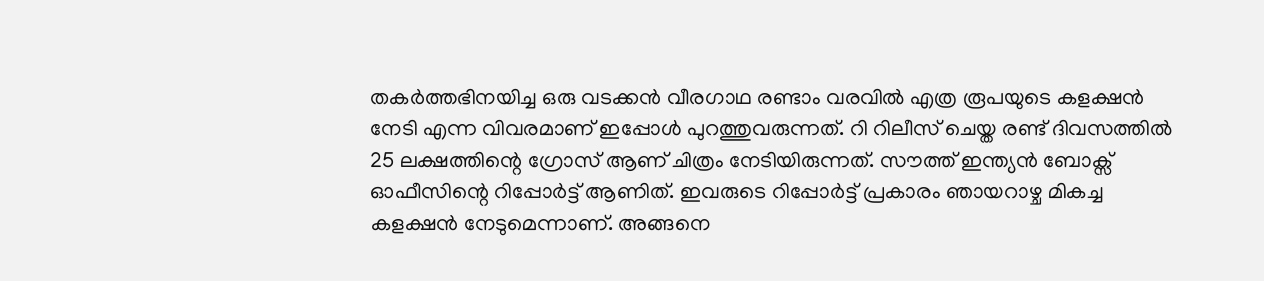തകർത്തഭിനയിച്ച ഒരു വടക്കൻ വീരഗാഥ രണ്ടാം വരവിൽ എത്ര രൂപയുടെ കളക്ഷൻ നേടി എന്ന വിവരമാണ് ഇപ്പോൾ പുറത്തുവരുന്നത്. റി റിലീസ് ചെയ്ത രണ്ട് ദിവസത്തിൽ 25 ലക്ഷത്തിന്റെ ഗ്രോസ് ആണ് ചിത്രം നേടിയിരുന്നത്. സൗത്ത് ഇന്ത്യൻ ബോക്സ് ഓഫീസിന്റെ റിപ്പോർട്ട് ആണിത്. ഇവരുടെ റിപ്പോർട്ട് പ്രകാരം ഞായറാഴ്ച മികച്ച കളക്ഷൻ നേടുമെന്നാണ്. അങ്ങനെ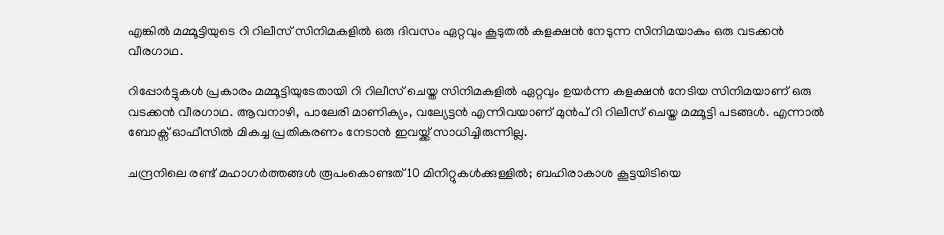എങ്കിൽ മമ്മൂട്ടിയുടെ റി റിലീസ് സിനിമകളിൽ ഒരു ദിവസം ഏറ്റവും കൂടുതൽ കളക്ഷൻ നേടുന്ന സിനിമയാകും ഒരു വടക്കൻ വീരഗാഥ.

റിപ്പോർട്ടുകൾ പ്രകാരം മമ്മൂട്ടിയുടേതായി റി റിലീസ് ചെയ്ത സിനിമകളിൽ ഏറ്റവും ഉയർന്ന കളക്ഷൻ നേടിയ സിനിമയാണ് ഒരു വടക്കൻ വീരഗാഥ. ആവനാഴി, പാലേരി മാണിക്യം, വല്യേട്ടൻ എന്നിവയാണ് മുൻപ് റി റിലീസ് ചെയ്ത മമ്മൂട്ടി പടങ്ങൾ. എന്നാൽ ബോക്സ് ഓഫീസിൽ മികച്ച പ്രതികരണം നേടാൻ ഇവയ്ക്ക് സാധിച്ചിരുന്നില്ല.

ചന്ദ്രനിലെ രണ്ട് മഹാഗര്‍ത്തങ്ങള്‍ രൂപംകൊണ്ടത് 10 മിനിറ്റുകള്‍ക്കുള്ളില്‍; ബഹിരാകാശ കൂട്ടയിടിയെ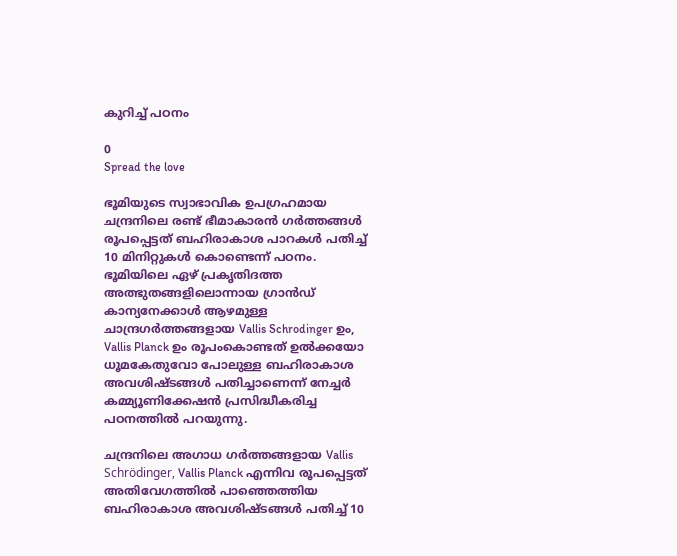കുറിച്ച് പഠനം

0
Spread the love

ഭൂമിയുടെ സ്വാഭാവിക ഉപഗ്രഹമായ ചന്ദ്രനിലെ രണ്ട് ഭീമാകാരന്‍ ഗര്‍ത്തങ്ങള്‍ രൂപപ്പെട്ടത് ബഹിരാകാശ പാറകള്‍ പതിച്ച് 10 മിനിറ്റുകള്‍ കൊണ്ടെന്ന് പഠനം. ഭൂമിയിലെ ഏഴ് പ്രകൃതിദത്ത അത്ഭുതങ്ങളിലൊന്നായ ഗ്രാന്‍ഡ് കാന്യനേക്കാള്‍ ആഴമുള്ള ചാന്ദ്രഗര്‍ത്തങ്ങളായ Vallis Schrodinger ഉം, Vallis Planck ഉം രൂപംകൊണ്ടത് ഉല്‍ക്കയോ ധൂമകേതുവോ പോലുള്ള ബഹിരാകാശ അവശിഷ്ടങ്ങള്‍ പതിച്ചാണെന്ന് നേച്ചര്‍ കമ്മ്യൂണിക്കേഷന്‍ പ്രസിദ്ധീകരിച്ച പഠനത്തില്‍ പറയുന്നു.

ചന്ദ്രനിലെ അഗാധ ഗര്‍ത്തങ്ങളായ Vallis Schrödinger, Vallis Planck എന്നിവ രൂപപ്പെട്ടത് അതിവേഗത്തില്‍ പാഞ്ഞെത്തിയ ബഹിരാകാശ അവശിഷ്ടങ്ങള്‍ പതിച്ച് 10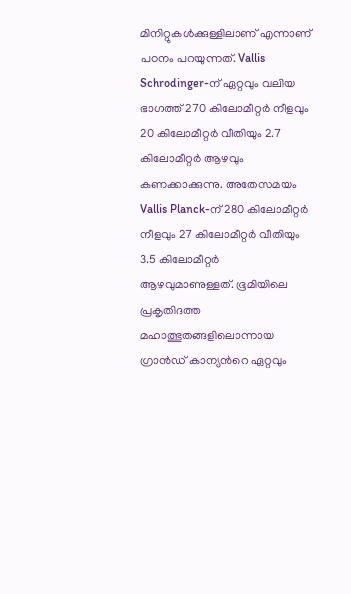മിനിറ്റുകള്‍ക്കുള്ളിലാണ് എന്നാണ് പഠനം പറയുന്നത്. Vallis Schrodinger-ന് ഏറ്റവും വലിയ ഭാഗത്ത് 270 കിലോമീറ്റര്‍ നീളവും 20 കിലോമീറ്റര്‍ വീതിയും 2.7 കിലോമീറ്റര്‍ ആഴവും കണക്കാക്കുന്നു. അതേസമയം Vallis Planck-ന് 280 കിലോമീറ്റര്‍ നീളവും 27 കിലോമീറ്റര്‍ വീതിയും 3.5 കിലോമീറ്റര്‍ ആഴവുമാണുള്ളത്. ഭൂമിയിലെ പ്രകൃതിദത്ത മഹാത്ഭുതങ്ങളിലൊന്നായ ഗ്രാന്‍ഡ് കാന്യന്‍റെ ഏറ്റവും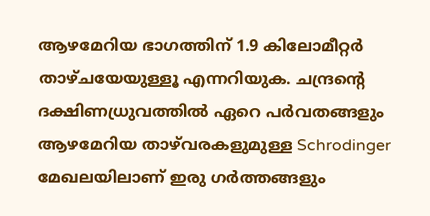ആഴമേറിയ ഭാഗത്തിന് 1.9 കിലോമീറ്റര്‍ താഴ്‌ചയേയുള്ളൂ എന്നറിയുക. ചന്ദ്രന്‍റെ ദക്ഷിണധ്രുവത്തില്‍ ഏറെ പര്‍വതങ്ങളും ആഴമേറിയ താഴ്‌വരകളുമുള്ള Schrodinger മേഖലയിലാണ് ഇരു ഗര്‍ത്തങ്ങളും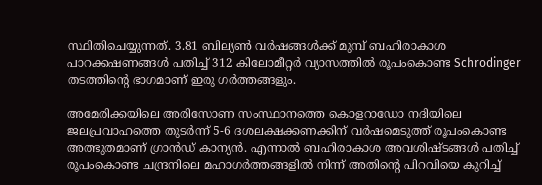സ്ഥിതിചെയ്യുന്നത്. 3.81 ബില്യണ്‍ വര്‍ഷങ്ങള്‍ക്ക് മുമ്പ് ബഹിരാകാശ പാറക്കഷണങ്ങള്‍ പതിച്ച് 312 കിലോമീറ്റര്‍ വ്യാസത്തില്‍ രൂപംകൊണ്ട Schrodinger തടത്തിന്‍റെ ഭാഗമാണ് ഇരു ഗര്‍ത്തങ്ങളും.

അമേരിക്കയിലെ അരിസോണ സംസ്ഥാനത്തെ കൊളറാഡോ നദിയിലെ ജലപ്രവാഹത്തെ തുടര്‍ന്ന് 5-6 ദശലക്ഷക്കണക്കിന് വര്‍ഷമെടുത്ത് രൂപംകൊണ്ട അത്ഭുതമാണ് ഗ്രാന്‍ഡ് കാന്യന്‍. എന്നാല്‍ ബഹിരാകാശ അവശിഷ്ടങ്ങള്‍ പതിച്ച് രൂപംകൊണ്ട ചന്ദ്രനിലെ മഹാഗര്‍ത്തങ്ങളില്‍ നിന്ന് അതിന്‍റെ പിറവിയെ കുറിച്ച്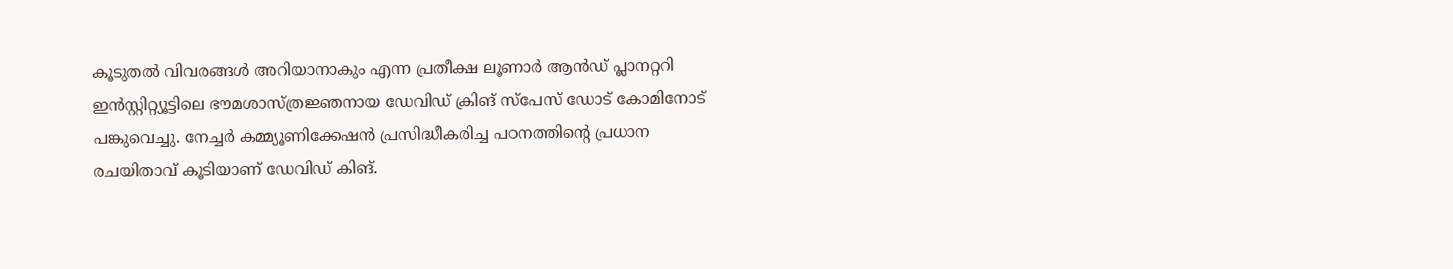കൂടുതല്‍ വിവരങ്ങള്‍ അറിയാനാകും എന്ന പ്രതീക്ഷ ലൂണാര്‍ ആന്‍ഡ് പ്ലാനറ്ററി ഇന്‍സ്റ്റിറ്റ്യൂട്ടിലെ ഭൗമശാസ്ത്രജ്ഞനായ ഡേവിഡ് ക്രിങ് സ്പേസ് ഡോട് കോമിനോട് പങ്കുവെച്ചു. നേച്ചര്‍ കമ്മ്യൂണിക്കേഷന്‍ പ്രസിദ്ധീകരിച്ച പഠനത്തിന്‍റെ പ്രധാന രചയിതാവ് കൂടിയാണ് ഡേവിഡ് കിങ്.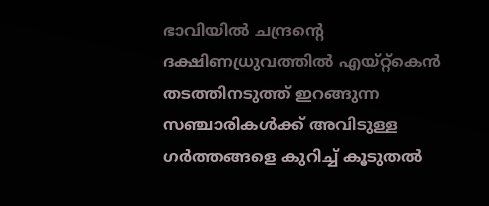ഭാവിയില്‍ ചന്ദ്രന്‍റെ ദക്ഷിണധ്രുവത്തില്‍ എയ്റ്റ്‌കെൻ തടത്തിനടുത്ത് ഇറങ്ങുന്ന സഞ്ചാരികള്‍ക്ക് അവിടുള്ള ഗര്‍ത്തങ്ങളെ കുറിച്ച് കൂടുതല്‍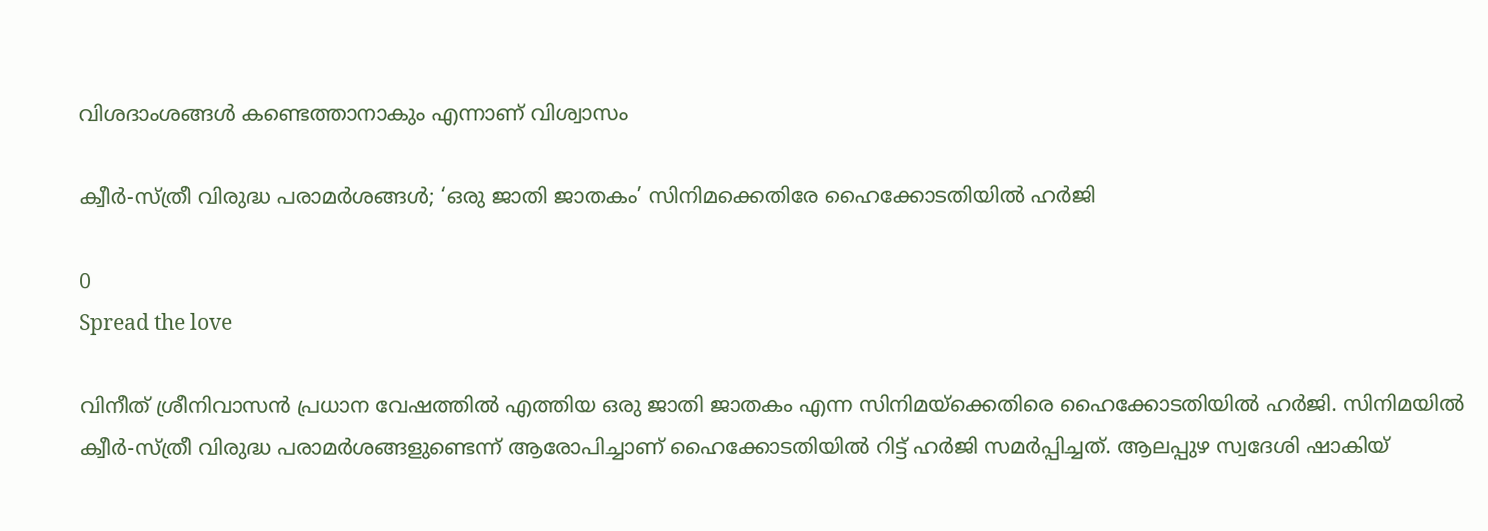വിശദാംശങ്ങള്‍ കണ്ടെത്താനാകും എന്നാണ് വിശ്വാസം

ക്വീർ-സ്ത്രീ വിരുദ്ധ പരാമർശങ്ങൾ; ‘ഒരു ജാതി ജാതകം’ സിനിമക്കെതിരേ ഹൈക്കോടതിയിൽ ഹർജി

0
Spread the love

വിനീത് ശ്രീനിവാസൻ പ്രധാന വേഷത്തിൽ എത്തിയ ഒരു ജാതി ജാതകം എന്ന സിനിമയ്‌ക്കെതിരെ ഹൈക്കോടതിയിൽ ഹർജി. സിനിമയില്‍ ക്വീര്‍-സ്ത്രീ വിരുദ്ധ പരാമര്‍ശങ്ങളുണ്ടെന്ന് ആരോപിച്ചാണ് ഹൈക്കോടതിയില്‍ റിട്ട് ഹർജി സമർപ്പിച്ചത്. ആലപ്പുഴ സ്വദേശി ഷാകിയ്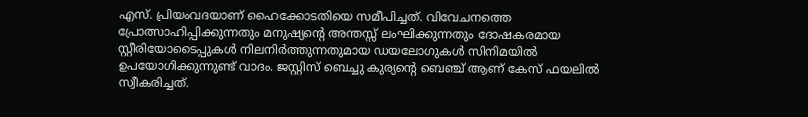എസ്. പ്രിയംവദയാണ് ഹൈക്കോടതിയെ സമീപിച്ചത്. വിവേചനത്തെ പ്രോത്സാഹിപ്പിക്കുന്നതും മനുഷ്യന്റെ അന്തസ്സ് ലംഘിക്കുന്നതും ദോഷകരമായ സ്റ്റീരിയോടൈപ്പുകൾ നിലനിർത്തുന്നതുമായ ഡയലോഗുകൾ സിനിമയിൽ ഉപയോഗിക്കുന്നുണ്ട് വാദം. ജസ്റ്റിസ് ബെച്ചു കുര്യന്റെ ബെഞ്ച് ആണ് കേസ് ഫയലിൽ സ്വീകരിച്ചത്.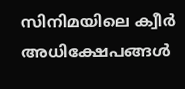സിനിമയിലെ ക്വീര്‍ അധിക്ഷേപങ്ങൾ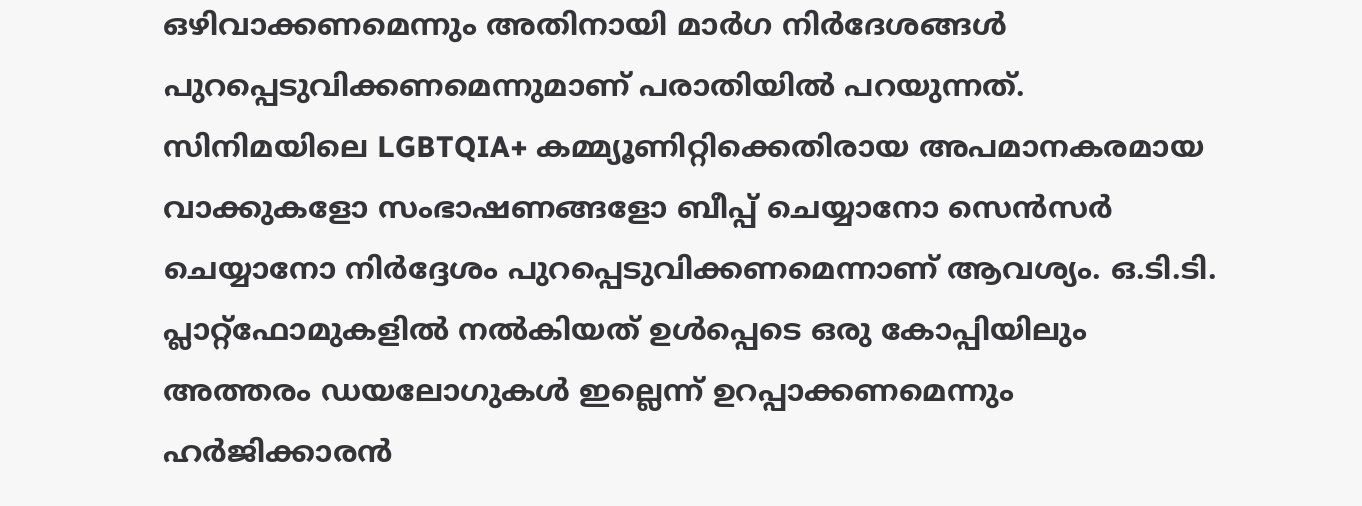ഒഴിവാക്കണമെന്നും അതിനായി മാർഗ നിർദേശങ്ങൾ പുറപ്പെടുവിക്കണമെന്നുമാണ് പരാതിയിൽ പറയുന്നത്.
സിനിമയിലെ LGBTQIA+ കമ്മ്യൂണിറ്റിക്കെതിരായ അപമാനകരമായ വാക്കുകളോ സംഭാഷണങ്ങളോ ബീപ്പ് ചെയ്യാനോ സെൻസർ ചെയ്യാനോ നിർദ്ദേശം പുറപ്പെടുവിക്കണമെന്നാണ് ആവശ്യം. ഒ.ടി.ടി. പ്ലാറ്റ്‌ഫോമുകളിൽ നൽകിയത് ഉൾപ്പെടെ ഒരു കോപ്പിയിലും അത്തരം ഡയലോഗുകൾ ഇല്ലെന്ന് ഉറപ്പാക്കണമെന്നും ഹര്‍ജിക്കാരന്‍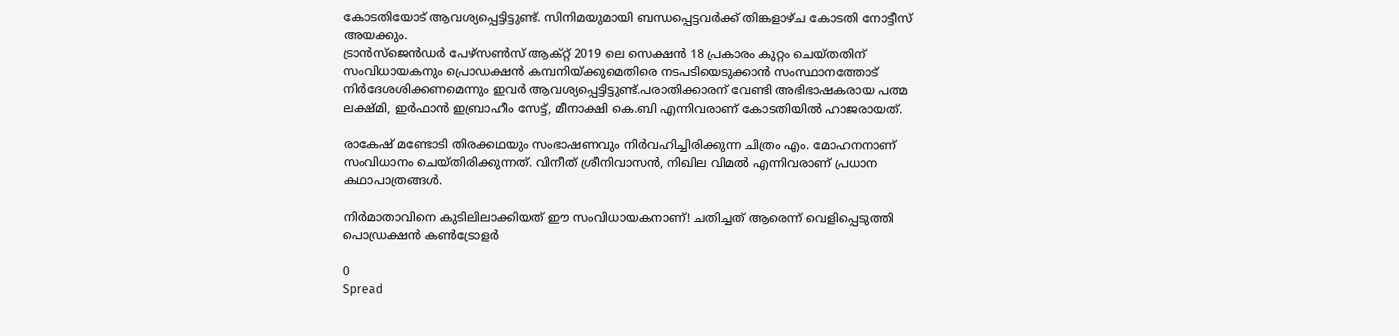കോടതിയോട് ആവശ്യപ്പെട്ടിട്ടുണ്ട്. സിനിമയുമായി ബന്ധപ്പെട്ടവര്‍ക്ക് തിങ്കളാഴ്ച കോടതി നോട്ടീസ് അയക്കും.
ട്രാൻസ്‌ജെൻഡർ പേഴ്‌സൺസ് ആക്‌റ്റ് 2019 ലെ സെക്ഷൻ 18 പ്രകാരം കുറ്റം ചെയ്‌തതിന് സംവിധായകനും പ്രൊഡക്ഷൻ കമ്പനിയ്‌ക്കുമെതിരെ നടപടിയെടുക്കാൻ സംസ്ഥാനത്തോട് നിർദേശശിക്കണമെന്നും ഇവർ ആവശ്യപ്പെട്ടിട്ടുണ്ട്.പരാതിക്കാരന് വേണ്ടി അഭിഭാഷകരായ പത്മ ലക്ഷ്മി, ഇര്‍ഫാന്‍ ഇബ്രാഹീം സേട്ട്, മീനാക്ഷി കെ.ബി എന്നിവരാണ് കോടതിയില്‍ ഹാജരായത്.

രാകേഷ് മണ്ടോടി തിരക്കഥയും സംഭാഷണവും നിർവഹിച്ചിരിക്കുന്ന ചിത്രം എം. മോഹനനാണ് സംവിധാനം ചെയ്തിരിക്കുന്നത്. വിനീത് ശ്രീനിവാസൻ, നിഖില വിമൽ എന്നിവരാണ് പ്രധാന കഥാപാത്രങ്ങൾ.

നിർമാതാവിനെ കുടിലിലാക്കിയത് ഈ സംവിധായകനാണ്! ചതിച്ചത് ആരെന്ന് വെളിപ്പെടുത്തി പൊഡ്രക്ഷൻ കൺട്രോളർ

0
Spread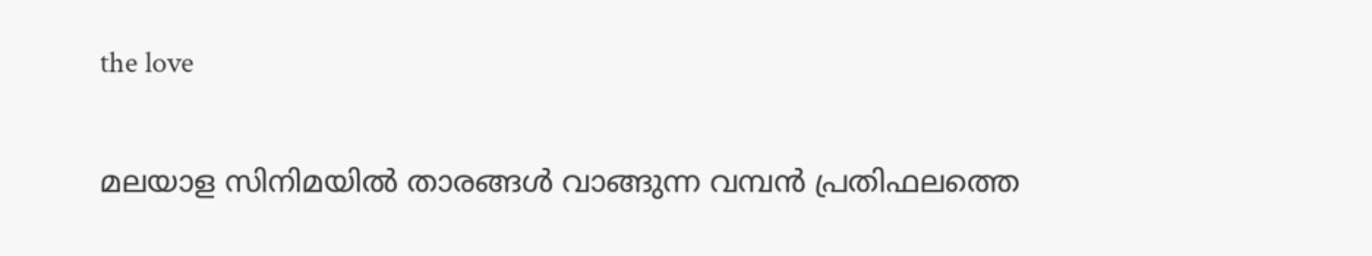the love

മലയാള സിനിമയിൽ താരങ്ങൾ വാങ്ങുന്ന വമ്പൻ പ്രതിഫലത്തെ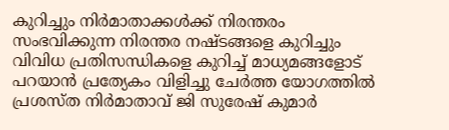കുറിച്ചും നിർമാതാക്കൾക്ക് നിരന്തരം സംഭവിക്കുന്ന നിരന്തര നഷ്ടങ്ങളെ കുറിച്ചും വിവിധ പ്രതിസന്ധികളെ കുറിച്ച് മാധ്യമങ്ങളോട് പറയാൻ പ്രത്യേകം വിളിച്ചു ചേർത്ത യോഗത്തിൽ പ്രശസ്ത നിർമാതാവ് ജി സുരേഷ് കുമാർ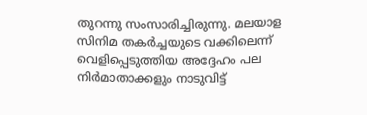തുറന്നു സംസാരിച്ചിരുന്നു. മലയാള സിനിമ തകർച്ചയുടെ വക്കിലെന്ന് വെളിപ്പെടുത്തിയ അദ്ദേഹം പല നിർമാതാക്കളും നാടുവിട്ട്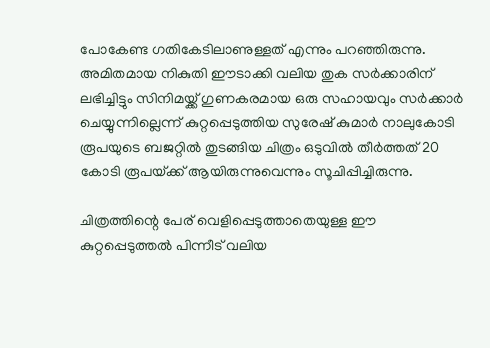പോകേണ്ട ഗതികേടിലാണുള്ളത് എന്നും പറഞ്ഞിരുന്നു. അമിതമായ നികുതി ഈടാക്കി വലിയ തുക സർക്കാരിന് ലഭിച്ചിട്ടും സിനിമയ്ക്ക് ഗുണകരമായ ഒരു സഹായവും സർക്കാർ ചെയ്യുന്നില്ലെന്ന് കുറ്റപ്പെടുത്തിയ സുരേഷ് കുമാർ നാലുകോടി രൂപയുടെ ബജറ്റിൽ തുടങ്ങിയ ചിത്രം ഒടുവിൽ തീർത്തത് 20 കോടി രൂപയ്‌ക്ക് ആയിരുന്നുവെന്നും സൂചിപ്പിച്ചിരുന്നു.

ചിത്രത്തിന്റെ പേര് വെളിപ്പെടുത്താതെയുള്ള ഈ കുറ്റപ്പെടുത്തൽ പിന്നീട് വലിയ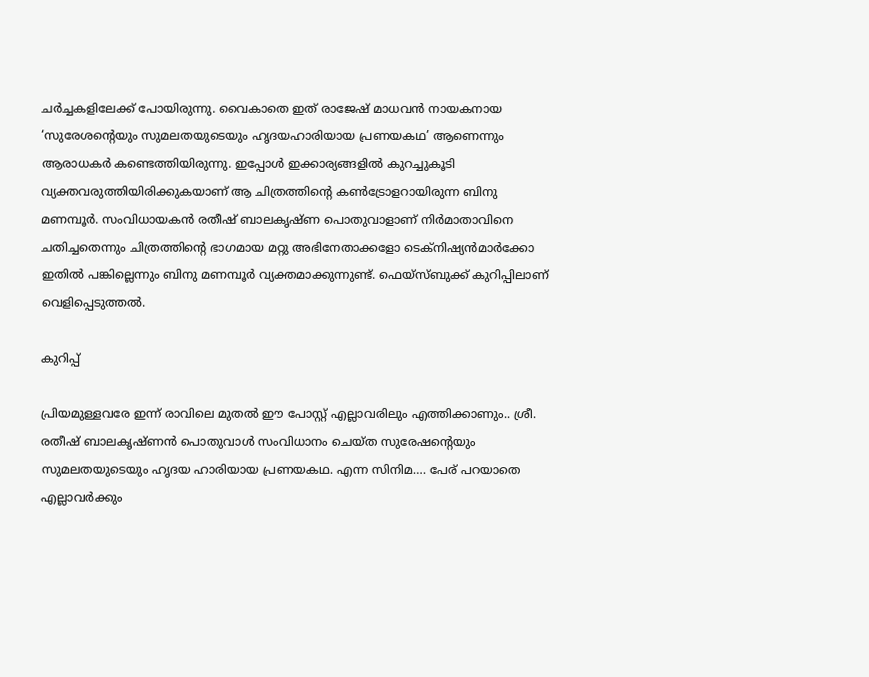ചർച്ചകളിലേക്ക് പോയിരുന്നു. വൈകാതെ ഇത് രാജേഷ് മാധവൻ നായകനായ ‘സുരേശന്റെയും സുമലതയുടെയും ഹൃദയഹാരിയായ പ്രണയകഥ’ ആണെന്നും ആരാധകർ കണ്ടെത്തിയിരുന്നു. ഇപ്പോൾ ഇക്കാര്യങ്ങളിൽ കുറച്ചുകൂടി വ്യക്തവരുത്തിയിരിക്കുകയാണ് ആ ചിത്രത്തിന്റെ കൺട്രോളറായിരുന്ന ബിനു മണമ്പൂർ. സംവിധായകൻ രതീഷ് ബാലകൃഷ്ണ പൊതുവാളാണ് നിർമാതാവിനെ ചതിച്ചതെന്നും ചിത്രത്തിന്റെ ഭാഗമായ മറ്റു അഭിനേതാക്കളോ ടെക്‌നിഷ്യൻമാർക്കോ ഇതിൽ പങ്കില്ലെന്നും ബിനു മണമ്പൂർ വ്യക്തമാക്കുന്നുണ്ട്. ഫെയ്സ്ബുക്ക് കുറിപ്പിലാണ് വെളിപ്പെടുത്തൽ.

കുറിപ്പ്

പ്രിയമുള്ളവരേ ഇന്ന് രാവിലെ മുതൽ ഈ പോസ്റ്റ്‌ എല്ലാവരിലും എത്തിക്കാണും.. ശ്രീ. രതീഷ് ബാലകൃഷ്ണൻ പൊതുവാൾ സംവിധാനം ചെയ്ത സുരേഷന്റെയും സുമലതയുടെയും ഹൃദയ ഹാരിയായ പ്രണയകഥ. എന്ന സിനിമ…. പേര് പറയാതെ എല്ലാവർക്കും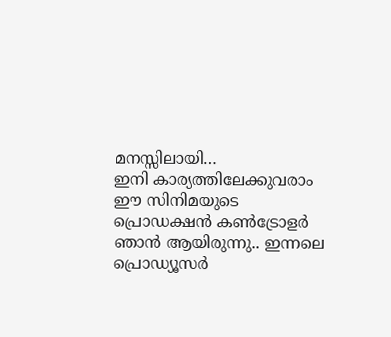മനസ്സിലായി…
ഇനി കാര്യത്തിലേക്കുവരാം
ഈ സിനിമയുടെ പ്രൊഡക്ഷൻ കൺട്രോളർ ഞാൻ ആയിരുന്നു.. ഇന്നലെ പ്രൊഡ്യൂസർ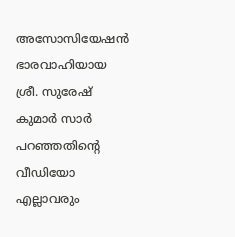അസോസിയേഷൻ ഭാരവാഹിയായ ശ്രീ. സുരേഷ് കുമാർ സാർ പറഞ്ഞതിന്റെ വീഡിയോ എല്ലാവരും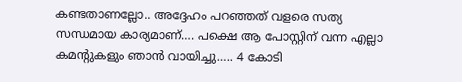കണ്ടതാണല്ലോ.. അദ്ദേഹം പറഞ്ഞത് വളരെ സത്യ സന്ധമായ കാര്യമാണ്…. പക്ഷെ ആ പോസ്റ്റിന് വന്ന എല്ലാ കമന്റുകളും ഞാൻ വായിച്ചു….. 4 കോടി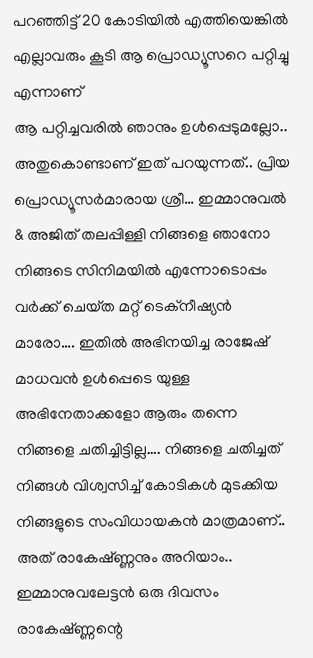പറഞ്ഞിട്ട് 20 കോടിയിൽ എത്തിയെങ്കിൽ എല്ലാവരും കൂടി ആ പ്രൊഡ്യൂസറെ പറ്റിച്ചു എന്നാണ്
ആ പറ്റിച്ചവരിൽ ഞാനും ഉൾപ്പെടുമല്ലോ.. അതുകൊണ്ടാണ് ഇത് പറയുന്നത്.. പ്രിയ പ്രൊഡ്യൂസർമാരായ ശ്രീ… ഇമ്മാനുവൽ & അജിത് തലപ്പിള്ളി നിങ്ങളെ ഞാനോ നിങ്ങടെ സിനിമയിൽ എന്നോടൊപ്പം വർക്ക്‌ ചെയ്‌ത മറ്റ് ടെക്നീഷ്യൻ മാരോ…. ഇതിൽ അഭിനയിച്ച രാജേഷ് മാധവൻ ഉൾപ്പെടെ യുള്ള അഭിനേതാക്കളോ ആരും തന്നെ നിങ്ങളെ ചതിച്ചിട്ടില്ല…. നിങ്ങളെ ചതിച്ചത് നിങ്ങൾ വിശ്വസിച്ച് കോടികൾ മുടക്കിയ നിങ്ങളുടെ സംവിധായകൻ മാത്രമാണ്.. അത് രാകേഷ്ണ്ണനും അറിയാം.. ഇമ്മാനുവലേട്ടൻ ഒരു ദിവസം രാകേഷ്ണ്ണന്റെ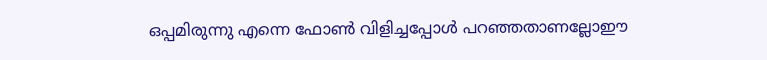ഒപ്പമിരുന്നു എന്നെ ഫോൺ വിളിച്ചപ്പോൾ പറഞ്ഞതാണല്ലോഈ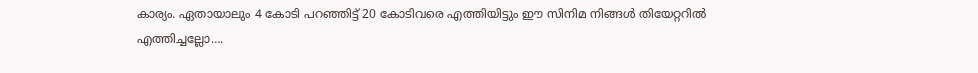കാര്യം. ഏതായാലും 4 കോടി പറഞ്ഞിട്ട് 20 കോടിവരെ എത്തിയിട്ടും ഈ സിനിമ നിങ്ങൾ തിയേറ്ററിൽ എത്തിച്ചല്ലോ….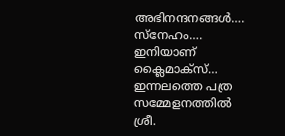അഭിനന്ദനങ്ങൾ…. സ്നേഹം….
ഇനിയാണ് ക്ലൈമാക്സ്‌…
ഇന്നലത്തെ പത്ര സമ്മേളനത്തിൽ ശ്രീ.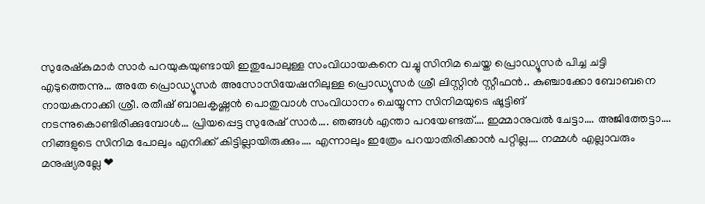സുരേഷ്‌കുമാർ സാർ പറയുകയുണ്ടായി ഇതുപോലുള്ള സംവിധായകനെ വച്ചു സിനിമ ചെയ്ത പ്രൊഡ്യൂസർ പിച്ച ചട്ടി എടുത്തെന്നു… അതേ പ്രൊഡ്യൂസർ അസോസിയേഷനിലുള്ള പ്രൊഡ്യൂസർ ശ്രീ ലിസ്റ്റിൻ സ്റ്റീഫൻ.. കുഞ്ചാക്കോ ബോബനെ നായകനാക്കി ശ്രീ. രതീഷ് ബാലകൃഷ്ണൻ പൊതുവാൾ സംവിധാനം ചെയ്യുന്ന സിനിമയുടെ ഷൂട്ടിങ് നടന്നുകൊണ്ടിരിക്കുമ്പോൾ… പ്രിയപ്പെട്ട സുരേഷ് സാർ…. ഞങ്ങൾ എന്താ പറയേണ്ടത്…. ഇമ്മാനുവൽ ചേട്ടാ…. അജിത്തേട്ടാ….
നിങ്ങളുടെ സിനിമ പോലും എനിക്ക് കിട്ടില്ലായിരുക്കും…. എന്നാലും ഇത്രേം പറയാതിരിക്കാൻ പറ്റില്ല…. നമ്മൾ എല്ലാവരും മനുഷ്യരല്ലേ ❤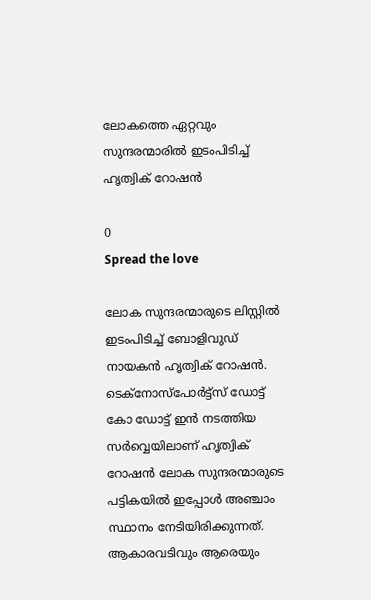ലോകത്തെ ഏറ്റവും സുന്ദരന്മാരിൽ ഇടംപിടിച്ച് ഹൃത്വിക് റോഷൻ

0
Spread the love

ലോക സുന്ദരന്മാരുടെ ലിസ്റ്റിൽ ഇടംപിടിച്ച് ബോളിവുഡ് നായകൻ ഹൃത്വിക് റോഷൻ. ടെക്‌നോസ്‌പോര്‍ട്ട്‌സ് ഡോട്ട് കോ ഡോട്ട് ഇന്‍ നടത്തിയ സർവ്വെയിലാണ് ഹൃത്വിക് റോഷൻ ലോക സുന്ദരന്മാരുടെ പട്ടികയിൽ ഇപ്പോൾ അഞ്ചാം സ്ഥാനം നേടിയിരിക്കുന്നത്. ആകാരവടിവും ആരെയും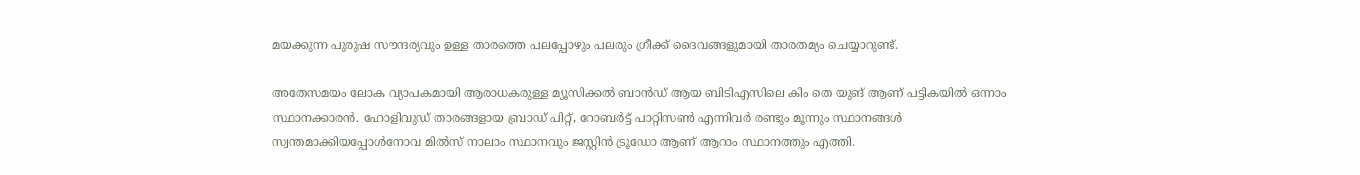മയക്കുന്ന പുരുഷ സൗന്ദര്യവും ഉള്ള താരത്തെ പലപ്പോഴും പലരും ഗ്രീക്ക് ദൈവങ്ങളുമായി താരതമ്യം ചെയ്യാറുണ്ട്.

അതേസമയം ലോക വ്യാപകമായി ആരാധകരുള്ള മ്യൂസിക്കൽ ബാൻഡ് ആയ ബിടിഎസിലെ കിം തെ യുങ്‌ ആണ് പട്ടികയിൽ ഒന്നാം സ്ഥാനക്കാരൻ. ഹോളിവുഡ് താരങ്ങളായ ബ്രാഡ് പിറ്റ്, റോബര്‍ട്ട് പാറ്റിസൺ എന്നിവർ രണ്ടും മൂന്നും സ്ഥാനങ്ങൾ സ്വന്തമാക്കിയപ്പോൾനോവ മില്‍സ് നാലാം സ്ഥാനവും ജസ്റ്റിന്‍ ട്രൂഡോ ആണ് ആറാം സ്ഥാനത്തും എത്തി.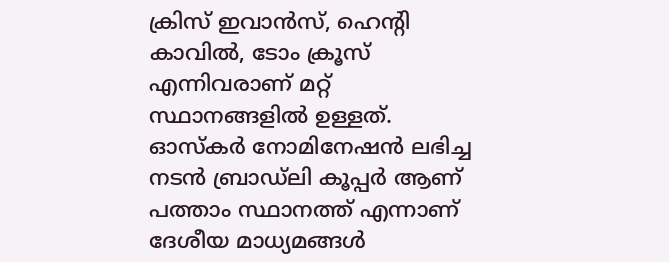ക്രിസ് ഇവാന്‍സ്, ഹെന്റി കാവില്‍, ടോം ക്രൂസ് എന്നിവരാണ് മറ്റ് സ്ഥാനങ്ങളിൽ ഉള്ളത്. ഓസ്കർ നോമിനേഷൻ ലഭിച്ച നടൻ ബ്രാഡ്ലി കൂപ്പർ ആണ് പത്താം സ്ഥാനത്ത് എന്നാണ് ദേശീയ മാധ്യമങ്ങൾ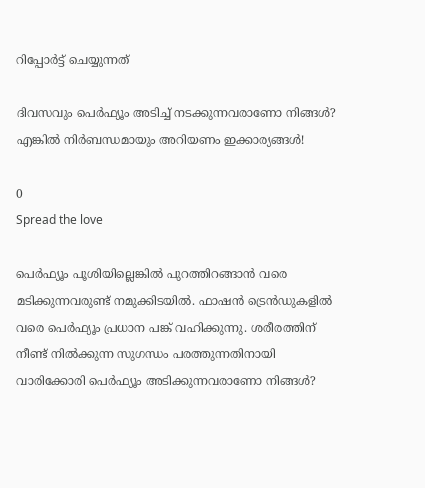റിപ്പോർട്ട് ചെയ്യുന്നത്

ദിവസവും പെർഫ്യൂം അടിച്ച് നടക്കുന്നവരാണോ നിങ്ങൾ? എങ്കിൽ നിർബന്ധമായും അറിയണം ഇക്കാര്യങ്ങൾ!

0
Spread the love

പെർഫ്യൂം പൂശിയില്ലെങ്കിൽ പുറത്തിറങ്ങാൻ വരെ മടിക്കുന്നവരുണ്ട് നമുക്കിടയിൽ. ഫാഷൻ ട്രെൻഡുകളിൽ വരെ പെർഫ്യൂം പ്രധാന പങ്ക് വഹിക്കുന്നു. ശരീരത്തിന് നീണ്ട് നിൽക്കുന്ന സുഗന്ധം പരത്തുന്നതിനായി വാരിക്കോരി പെർ‌ഫ്യൂം അടിക്കുന്നവരാണോ നിങ്ങൾ?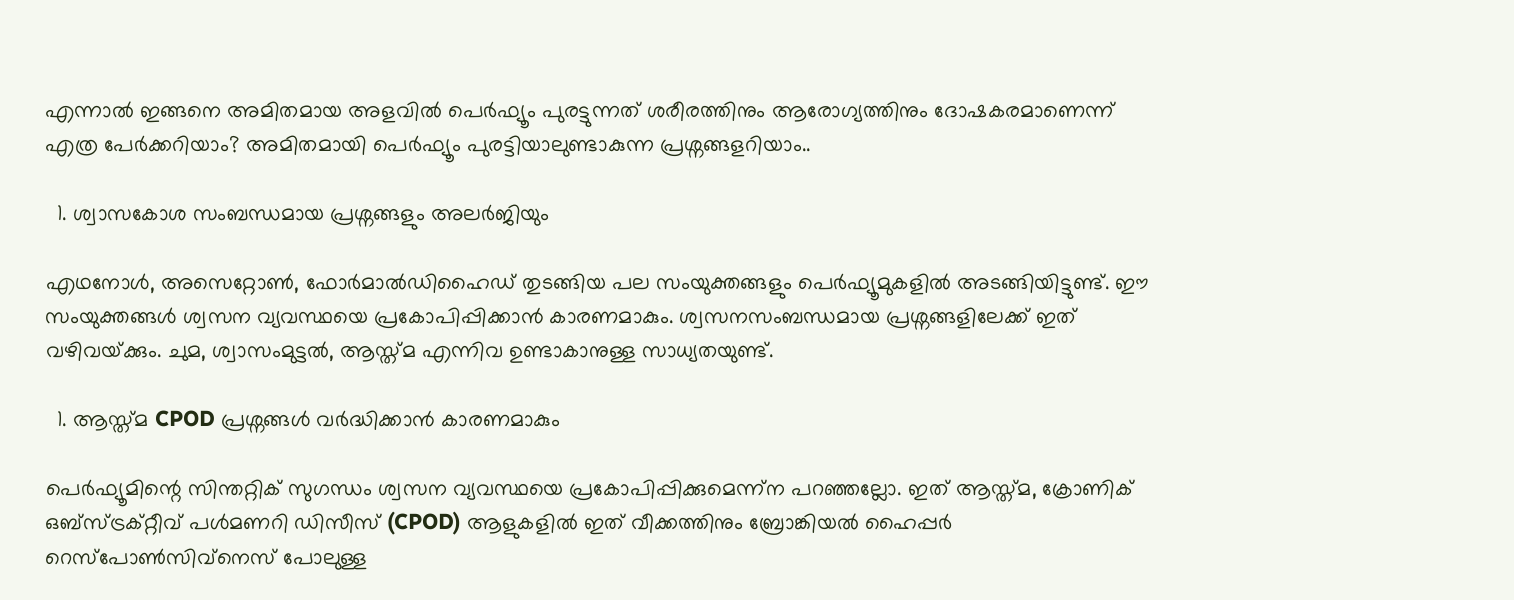എന്നാൽ ഇങ്ങനെ അമിതമായ അളവിൽ പെർഫ്യൂം പുരട്ടുന്നത് ശരീരത്തിനും ആരോഗ്യത്തിനും ദോഷകരമാണെന്ന് എത്ര പേർക്കറിയാം? അമിതമായി പെർഫ്യൂം പുരട്ടിയാലുണ്ടാകുന്ന പ്രശ്നങ്ങളറിയാം..

  1. ശ്വാസകോശ സംബന്ധമായ പ്രശ്നങ്ങളും അലർജിയും

എഥനോൾ, അസെറ്റോൺ, ഫോർമാൽഡിഹൈഡ് തുടങ്ങിയ പല സംയുക്തങ്ങളും പെർഫ്യൂമുകളിൽ അടങ്ങിയിട്ടുണ്ട്. ഈ സംയുക്തങ്ങൾ ശ്വസന വ്യവസ്ഥയെ പ്രകോപിപ്പിക്കാൻ കാരണമാകും. ശ്വസനസംബന്ധമായ പ്രശ്നങ്ങളിലേക്ക് ഇത് വഴിവയ്‌ക്കും. ചുമ, ശ്വാസംമുട്ടൽ, ആസ്ത്മ എന്നിവ ഉണ്ടാകാനുള്ള സാധ്യതയുണ്ട്.

  1. ആസ്ത്മ CPOD പ്രശ്നങ്ങൾ വർദ്ധിക്കാൻ കാരണമാകും

പെർഫ്യൂമിന്റെ സിന്തറ്റിക് സുഗന്ധം ശ്വസന വ്യവസ്ഥയെ പ്രകോപിപ്പിക്കുമെന്ന്ന പറഞ്ഞല്ലോ. ഇത് ആസ്ത്മ, ക്രോണിക് ഒബ്സ്ട്രക്‌റ്റീവ് പൾമണറി ഡിസീസ് (CPOD) ആളുകളിൽ ഇത് വീക്കത്തിനും ബ്രോങ്കിയൽ ഹൈപ്പർ റെസ്‌പോൺസിവ്‌നെസ് പോലുള്ള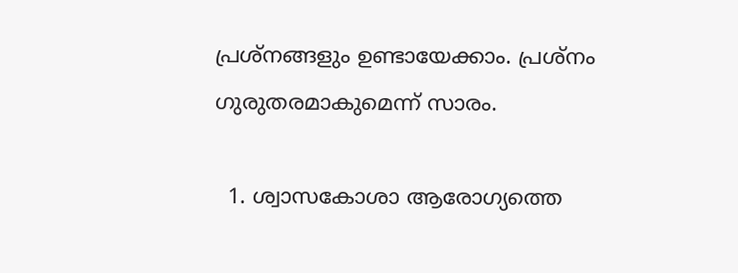പ്രശ്‌നങ്ങളും ഉണ്ടായേക്കാം. പ്രശ്നം ഗുരുതരമാകുമെന്ന് സാരം.

  1. ശ്വാസകോശാ ആരോഗ്യത്തെ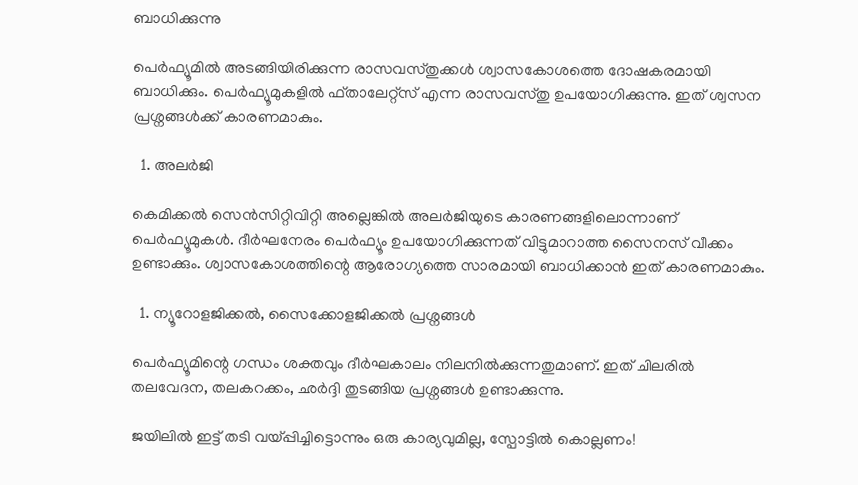ബാധിക്കുന്നു

പെർഫ്യൂമിൽ അടങ്ങിയിരിക്കുന്ന രാസവസ്തുക്കൾ ശ്വാസകോശത്തെ ദോഷകരമായി ബാധിക്കും. പെർഫ്യൂമുകളിൽ ഫ്താലേറ്റ്സ് എന്ന രാസവസ്തു ഉപയോഗിക്കുന്നു. ഇത് ശ്വസന പ്രശ്നങ്ങൾക്ക് കാരണമാകും.

  1. അലർജി

കെമിക്കൽ സെൻസിറ്റിവിറ്റി അല്ലെങ്കിൽ അലർജിയുടെ കാരണങ്ങളിലൊന്നാണ് പെർഫ്യൂമുകൾ. ദീർഘനേരം പെർഫ്യൂം ഉപയോഗിക്കുന്നത് വിട്ടുമാറാത്ത സൈനസ് വീക്കം ഉണ്ടാക്കും. ശ്വാസകോശത്തിന്റെ ആരോഗ്യത്തെ സാരമായി ബാധിക്കാൻ ഇത് കാരണമാകും.

  1. ന്യൂറോളജിക്കൽ, സൈക്കോളജിക്കൽ പ്രശ്നങ്ങൾ

പെർഫ്യൂമിന്റെ ഗന്ധം ശക്തവും ദീർഘകാലം നിലനിൽക്കുന്നതുമാണ്. ഇത് ചിലരിൽ തലവേദന, തലകറക്കം, ഛർദ്ദി തുടങ്ങിയ പ്രശ്നങ്ങൾ ഉണ്ടാക്കുന്നു.

ജയിലിൽ ഇട്ട് തടി വയ്പ്പിച്ചിട്ടൊന്നും ഒരു കാര്യവുമില്ല, സ്പോട്ടിൽ കൊല്ലണം!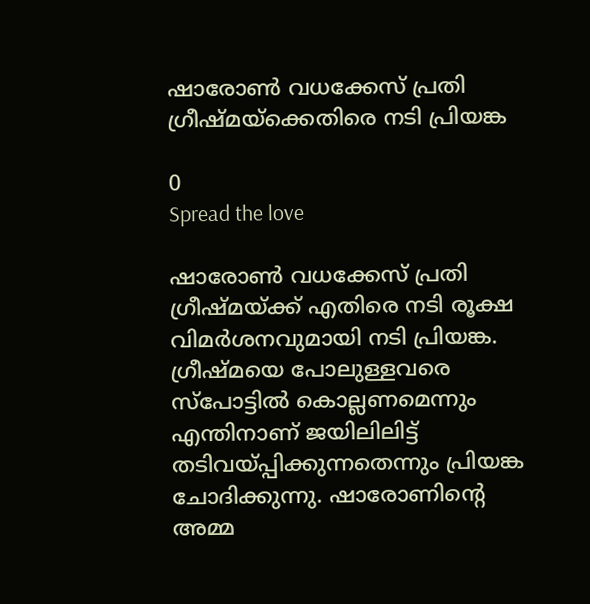ഷാരോണ്‍ വധക്കേസ് പ്രതി ഗ്രീഷ്മയ്ക്കെതിരെ നടി പ്രിയങ്ക

0
Spread the love

ഷാരോണ്‍ വധക്കേസ് പ്രതി ഗ്രീഷ്മയ്ക്ക് എതിരെ നടി രൂക്ഷ വിമർശനവുമായി നടി പ്രിയങ്ക. ഗ്രീഷ്മയെ പോലുള്ളവരെ സ്പോട്ടില്‍ കൊല്ലണമെന്നും എന്തിനാണ് ജയിലിലിട്ട് തടിവയ്പ്പിക്കുന്നതെന്നും പ്രിയങ്ക ചോദിക്കുന്നു. ഷാരോണിന്‍റെ അമ്മ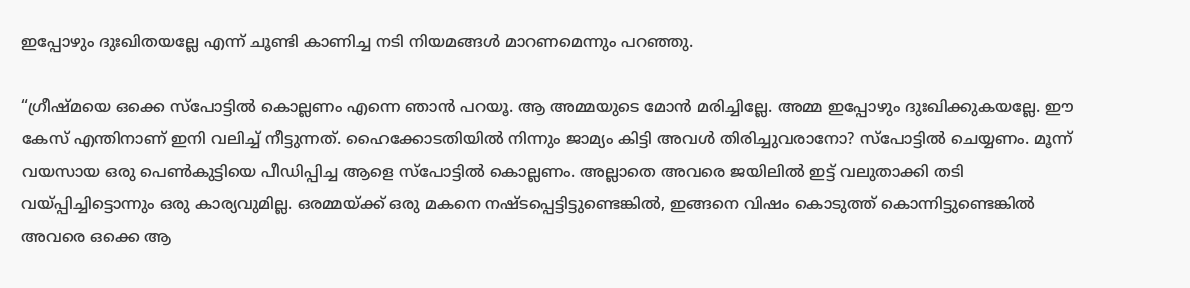ഇപ്പോഴും ദുഃഖിതയല്ലേ എന്ന് ചൂണ്ടി കാണിച്ച നടി നിയമങ്ങള്‍ മാറണമെന്നും പറഞ്ഞു.

“ഗ്രീഷ്മയെ ഒക്കെ സ്പോട്ടിൽ കൊല്ലണം എന്നെ ഞാൻ പറയൂ. ആ അമ്മയുടെ മോൻ മരിച്ചില്ലേ. അമ്മ ഇപ്പോഴും ദുഃഖിക്കുകയല്ലേ. ഈ കേസ് എന്തിനാണ് ഇനി വലിച്ച് നീട്ടുന്നത്. ഹൈക്കോടതിയിൽ നിന്നും ജാമ്യം കിട്ടി അവൾ തിരിച്ചുവരാനോ? സ്പോട്ടിൽ ചെയ്യണം. മൂന്ന് വയസായ ഒരു പെൺകുട്ടിയെ പീഡിപ്പിച്ച ആളെ സ്പോട്ടിൽ കൊല്ലണം. അല്ലാതെ അവരെ ജയിലിൽ ഇട്ട് വലുതാക്കി തടി വയ്പ്പിച്ചിട്ടൊന്നും ഒരു കാര്യവുമില്ല. ഒരമ്മയ്ക്ക് ഒരു മകനെ നഷ്ടപ്പെട്ടിട്ടുണ്ടെങ്കിൽ, ഇങ്ങനെ വിഷം കൊടുത്ത് കൊന്നിട്ടുണ്ടെങ്കിൽ അവരെ ഒക്കെ ആ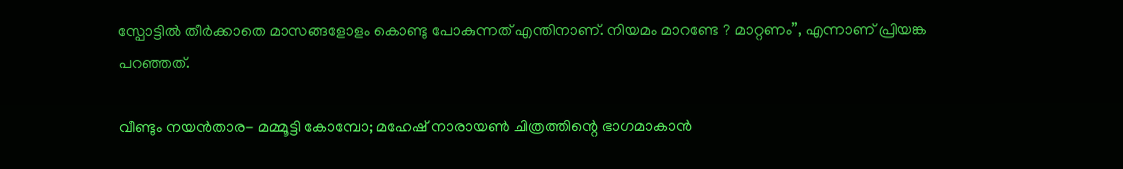സ്പോട്ടിൽ തീർക്കാതെ മാസങ്ങളോളം കൊണ്ടു പോകുന്നത് എന്തിനാണ്. നിയമം മാറണ്ടേ ? മാറ്റണം”, എന്നാണ് പ്രിയങ്ക പറഞ്ഞത്.

വീണ്ടും നയൻതാര- മമ്മൂട്ടി കോമ്പോ; മഹേഷ് നാരായൺ ചിത്രത്തിന്റെ ഭാഗമാകാൻ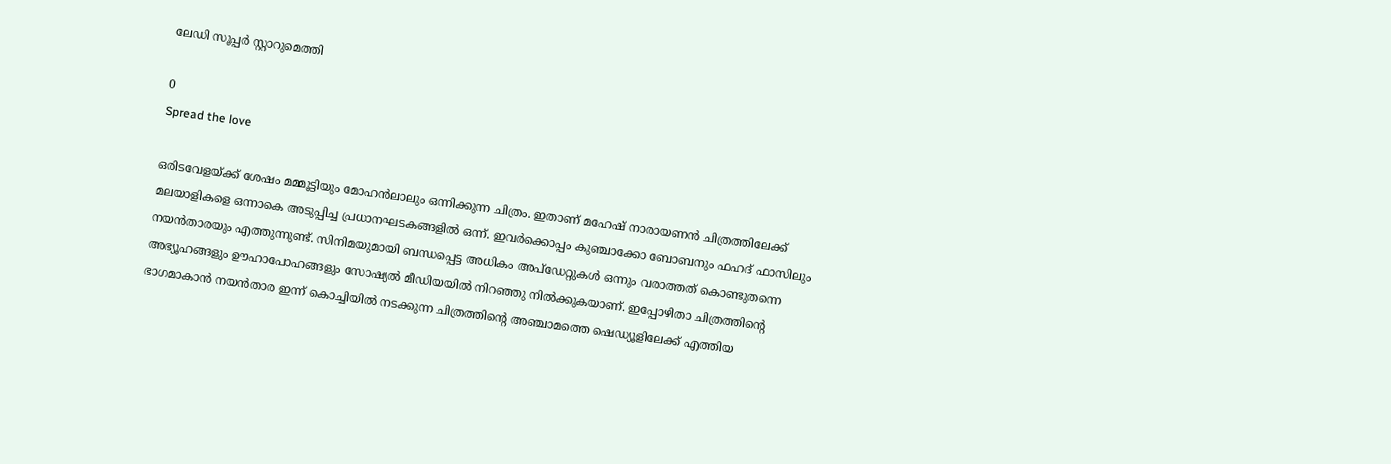ലേഡി സൂപ്പർ സ്റ്റാറുമെത്തി

0
Spread the love

ഒരിടവേളയ്ക്ക് ശേഷം മമ്മൂട്ടിയും മോഹൻലാലും ഒന്നിക്കുന്ന ചിത്രം. ഇതാണ് മഹേഷ് നാരായണൻ ചിത്രത്തിലേക്ക് മലയാളികളെ ഒന്നാകെ അടുപ്പിച്ച പ്രധാനഘടകങ്ങളിൽ ഒന്ന്. ഇവർക്കൊപ്പം കുഞ്ചാക്കോ ബോബനും ഫഹദ് ഫാസിലും നയൻതാരയും എത്തുന്നുണ്ട്. സിനിമയുമായി ബന്ധപ്പെട്ട അധികം അപ്ഡേറ്റുകൾ ഒന്നും വരാത്തത് കൊണ്ടുതന്നെ അഭ്യൂഹങ്ങളും ഊഹാപോഹങ്ങളും സോഷ്യൽ മീഡിയയിൽ നിറഞ്ഞു നിൽക്കുകയാണ്. ഇപ്പോഴിതാ ചിത്രത്തിന്റെ ഭാഗമാകാൻ നയൻതാര ഇന്ന് കൊച്ചിയിൽ നടക്കുന്ന ചിത്രത്തിന്റെ അഞ്ചാമത്തെ ഷെഡ്യൂളിലേക്ക് എത്തിയ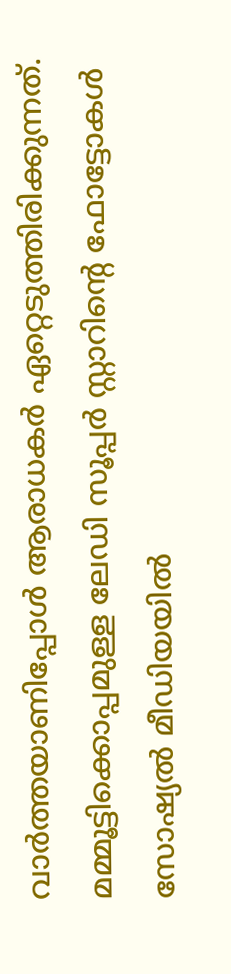വാർത്തയാണിപ്പോൾ ആരാധകർ ഏറ്റെടുത്തിരിക്കുന്നത്. മമ്മൂട്ടിക്കൊപ്പമുള്ള ലേഡി സൂപ്പർ സ്റ്റാറിന്റെ ഫോട്ടോകൾ സോഷ്യൽ മീഡിയയിൽ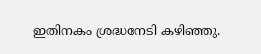ഇതിനകം ശ്രദ്ധനേടി കഴിഞ്ഞു.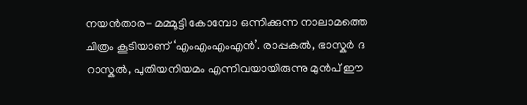നയൻതാര- മമ്മൂട്ടി കോമ്പോ ഒന്നിക്കുന്ന നാലാമത്തെ ചിത്രം കൂടിയാണ് ‘എംഎംഎംഎൻ’. രാപ്പകൽ, ഭാസ്കർ ദ റാസ്കൽ, പുതിയനിയമം എന്നിവയായിരുന്നു മുൻപ് ഈ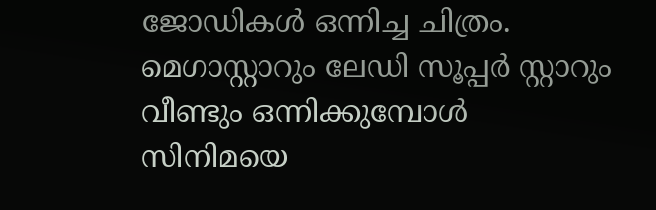ജോഡികൾ ഒന്നിച്ച ചിത്രം. മെഗാസ്റ്റാറും ലേഡി സൂപ്പർ സ്റ്റാറും വീണ്ടും ഒന്നിക്കുമ്പോൾ സിനിമയെ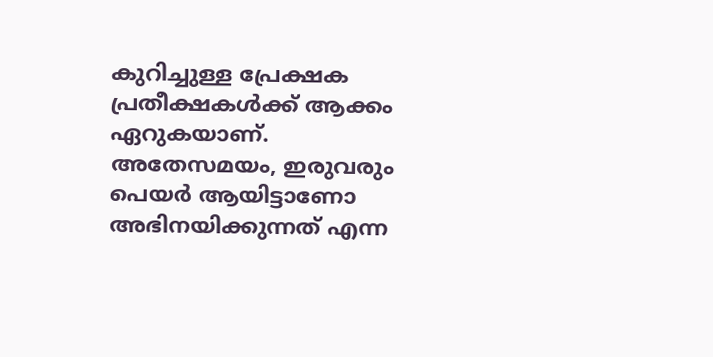കുറിച്ചുള്ള പ്രേക്ഷക പ്രതീക്ഷകൾക്ക് ആക്കം ഏറുകയാണ്. അതേസമയം, ഇരുവരും പെയർ ആയിട്ടാണോ അഭിനയിക്കുന്നത് എന്ന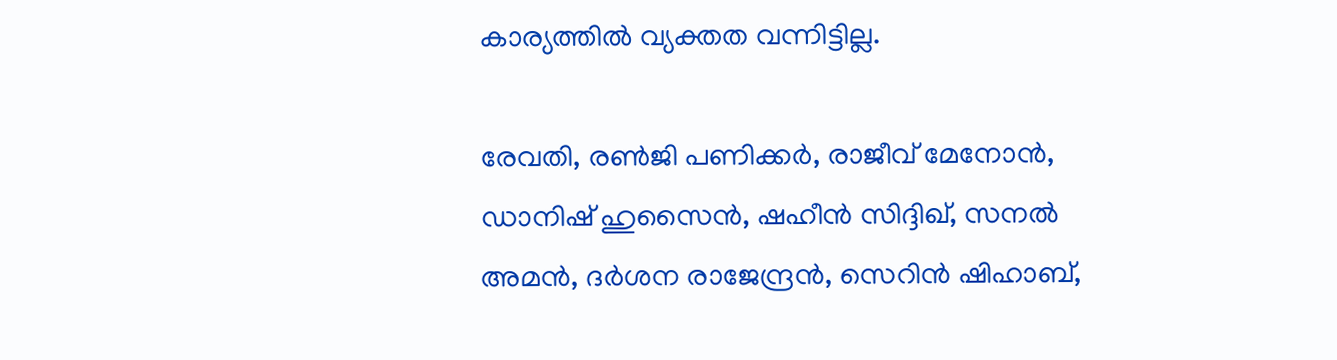കാര്യത്തിൽ വ്യക്തത വന്നിട്ടില്ല.

രേവതി, രണ്‍ജി പണിക്കര്‍, രാജീവ് മേനോന്‍, ഡാനിഷ് ഹുസൈന്‍, ഷഹീന്‍ സിദ്ദിഖ്, സനല്‍ അമന്‍, ദര്‍ശന രാജേന്ദ്രന്‍, സെറിന്‍ ഷിഹാബ്,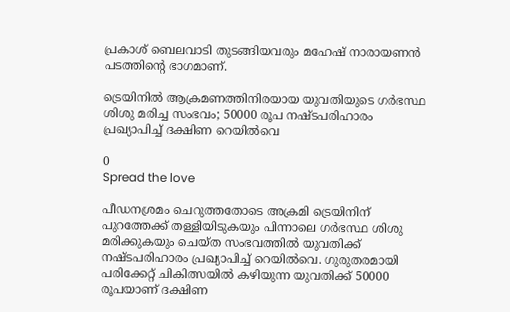പ്രകാശ് ബെലവാടി തുടങ്ങിയവരും മഹേഷ് നാരായണൻ പടത്തിന്റെ ഭാഗമാണ്.

ട്രെയിനിൽ ആക്രമണത്തിനിരയായ യുവതിയുടെ ഗർഭസ്ഥ ശിശു മരിച്ച സംഭവം; 50000 രൂപ നഷ്ടപരിഹാരം പ്രഖ്യാപിച്ച് ദക്ഷിണ റെയിൽവെ

0
Spread the love

പീഡനശ്രമം ചെറുത്തതോടെ അക്രമി ട്രെയിനിന് പുറത്തേക്ക് തള്ളിയിടുകയും പിന്നാലെ ഗർഭസ്ഥ ശിശു മരിക്കുകയും ചെയ്ത സംഭവത്തിൽ യുവതിക്ക് നഷ്ടപരിഹാരം പ്രഖ്യാപിച്ച് റെയിൽവെ. ഗുരുതരമായി പരിക്കേറ്റ് ചികിത്സയിൽ കഴിയുന്ന യുവതിക്ക് 50000 രൂപയാണ് ദക്ഷിണ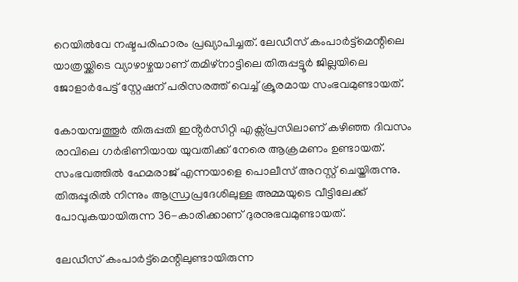റെയിൽവേ നഷ്ടപരിഹാരം പ്രഖ്യാപിച്ചത്. ലേഡീസ് കംപാർട്ട്മെന്റിലെ യാത്രയ്ക്കിടെ വ്യാഴാഴ്ചയാണ് തമിഴ്നാട്ടിലെ തിരുപ്പട്ടൂർ ജില്ലയിലെ ജോളാർപേട്ട് സ്റ്റേഷന് പരിസരത്ത് വെച്ച് ക്രൂരമായ സംഭവമുണ്ടായത്.

കോയമ്പത്തൂർ തിരുപ്പതി ഇൻ്റർസിറ്റി എക്സ്പ്രസിലാണ് കഴിഞ്ഞ ദിവസം രാവിലെ ഗർഭിണിയായ യുവതിക്ക് നേരെ ആക്രമണം ഉണ്ടായത്. സംഭവത്തിൽ ഹേമരാജ് എന്നയാളെ പൊലീസ് അറസ്റ്റ് ചെയ്തിരുന്നു. തിരുപ്പൂരിൽ നിന്നും ആന്ധ്രപ്രദേശിലുള്ള അമ്മയുടെ വീട്ടിലേക്ക് പോവുകയായിരുന്ന 36-കാരിക്കാണ് ദുരനുഭവമുണ്ടായത്.

ലേഡീസ് കംപാർട്ട്മെന്റിലുണ്ടായിരുന്ന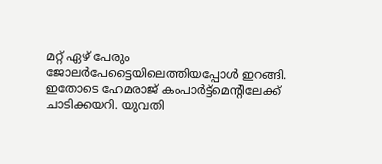മറ്റ് ഏഴ് പേരും ജോലർപേട്ടൈയിലെത്തിയപ്പോൾ ഇറങ്ങി. ഇതോടെ ഹേമരാജ് കംപാർട്ട്മെന്റിലേക്ക് ചാടിക്കയറി. യുവതി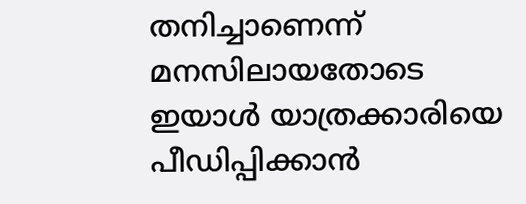തനിച്ചാണെന്ന് മനസിലായതോടെ ഇയാൾ യാത്രക്കാരിയെ പീഡിപ്പിക്കാൻ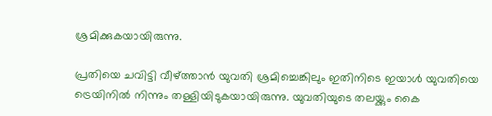ശ്രമിക്കുകയായിരുന്നു.

പ്രതിയെ ചവിട്ടി വീഴ്ത്താൻ യുവതി ശ്രമിച്ചെങ്കിലും ഇതിനിടെ ഇയാൾ യുവതിയെ ട്രെയിനിൽ നിന്നും തള്ളിയിടുകയായിരുന്നു. യുവതിയുടെ തലയ്ക്കും കൈ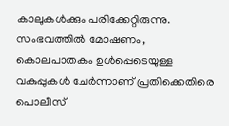കാലുകൾക്കും പരിക്കേറ്റിരുന്നു. സംഭവത്തിൽ മോഷണം, കൊലപാതകം ഉൾപ്പെടെയുള്ള വകുപ്പുകൾ ചേർന്നാണ് പ്രതിക്കെതിരെ പൊലീസ്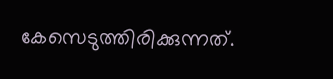കേസെടുത്തിരിക്കുന്നത്.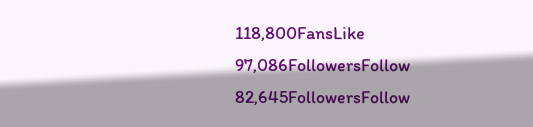118,800FansLike
97,086FollowersFollow
82,645FollowersFollow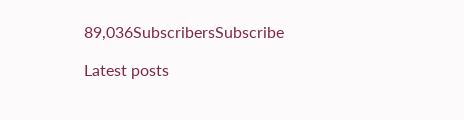89,036SubscribersSubscribe

Latest posts